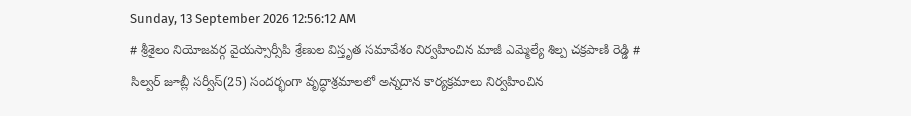Sunday, 13 September 2026 12:56:12 AM
# శ్రీశైలం నియోజవర్గ వైయస్సార్సీపి శ్రేణుల విస్తృత సమావేశం నిర్వహించిన మాజీ ఎమ్మెల్యే శిల్ప చక్రపాణి రెడ్డి # సిల్వర్ జూబ్లీ సర్వీస్(25) సందర్భంగా వృద్ధాశ్రమాలలో అన్నదాన కార్యక్రమాలు నిర్వహించిన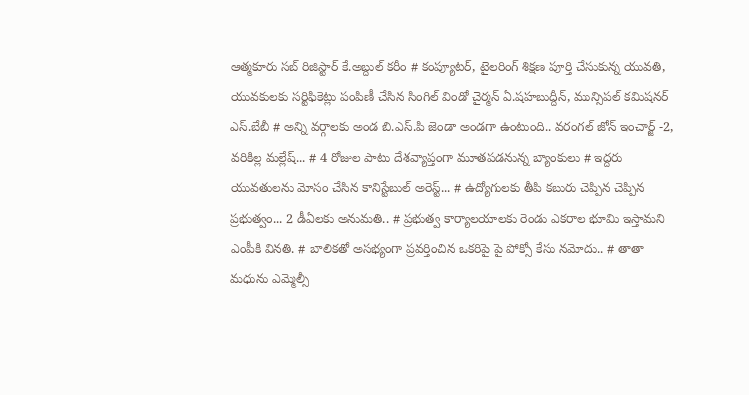ఆత్మకూరు సబ్ రిజిస్టార్ కే.అబ్దుల్ కరీం # కంప్యూటర్, టైలరింగ్ శిక్షణ పూర్తి చేసుకున్న యువతి, యువకులకు సర్టిఫికెట్లు పంపిణీ చేసిన సింగిల్ విండో చైర్మన్ ఏ.షహబుద్దీన్, మున్సిపల్ కమిషనర్ ఎస్.బేబీ # అన్ని వర్గాలకు అండ బి.ఎస్.పి జెండా అండగా ఉంటుంది.. వరంగల్ జోన్ ఇంచార్జ్ -2, వరికిల్ల మల్లేష్... # 4 రోజుల పాటు దేశవ్యాప్తంగా మూతపడనున్న బ్యాంకులు # ఇద్దరు యువతులను మోసం చేసిన కానిస్టేబుల్ అరెస్ట్... # ఉద్యోగులకు తీపి కబురు చెప్పిన చెప్పిన ప్రభుత్వం... 2 డీఏలకు అనుమతి.. # ప్రభుత్వ కార్యాలయాలకు రెండు ఎకరాల భూమి ఇస్తామని ఎంపీకి వినతి. # బాలికతో అసభ్యంగా ప్రవర్తించిన ఒకరిపై పై పోక్సో కేసు నమోదు.. # తాతా మధును ఎమ్మెల్సీ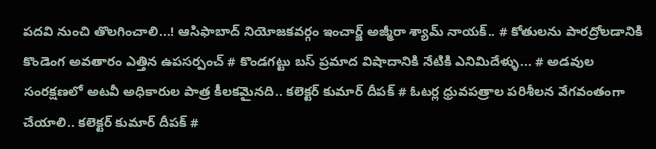పదవి నుంచి తొలగించాలి...! ఆసిఫాబాద్ నియోజకవర్గం ఇంచార్జ్ అజ్మీరా శ్యామ్ నాయక్.. # కోతులను పారద్రోలడానికి కొండెంగ అవతారం ఎత్తిన ఉపసర్పంచ్ # కొండగట్టు బస్ ప్రమాద విషాదానికి నేటికి ఎనిమిదేళ్ళు... # అడవుల సంరక్షణలో అటవీ అధికారుల పాత్ర కీలకమైనది.. కలెక్టర్ కుమార్ దీపక్ # ఓటర్ల ధ్రువపత్రాల పరిశీలన వేగవంతంగా చేయాలి.. కలెక్టర్ కుమార్ దీపక్ #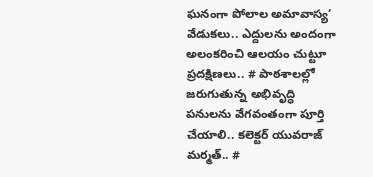ఘనంగా పోలాల అమావాస్య’ వేడుకలు.. ఎద్దులను అందంగా అలంకరించి ఆలయం చుట్టూ ప్రదక్షిణలు.. # పాఠశాలల్లో జరుగుతున్న అభివృద్ధి పనులను వేగవంతంగా పూర్తి చేయాలి.. కలెక్టర్ యువరాజ్ మర్మత్.. #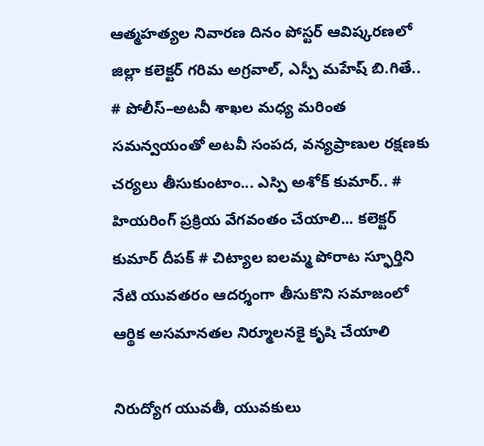ఆత్మహత్యల నివారణ దినం పోస్టర్ ఆవిష్కరణలో జిల్లా కలెక్టర్ గరిమ అగ్రవాల్, ఎస్పీ మహేష్ బి.గితే.. # పోలీస్–అటవీ శాఖల మధ్య మరింత సమన్వయంతో అటవీ సంపద, వన్యప్రాణుల రక్షణకు చర్యలు తీసుకుంటాం... ఎస్పి అశోక్ కుమార్.. # హియరింగ్ ప్రక్రియ వేగవంతం చేయాలి... కలెక్టర్ కుమార్ దీపక్ # చిట్యాల ఐలమ్మ పోరాట స్ఫూర్తిని నేటి యువతరం ఆదర్శంగా తీసుకొని సమాజంలో ఆర్థిక అసమానతల నిర్మూలనకై కృషి చేయాలి

నిరుద్యోగ యువతీ, యువకులు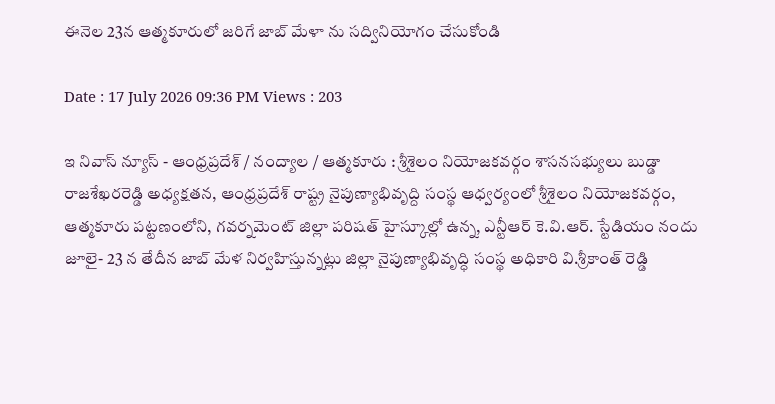ఈనెల 23న ఆత్మకూరులో జరిగే జాబ్ మేళా ను సద్వినియోగం చేసుకోండి

Date : 17 July 2026 09:36 PM Views : 203

ఇ నివాస్ న్యూస్ - ఆంధ్రప్రదేశ్ / నంద్యాల / ఆత్మకూరు : శ్రీశైలం నియోజకవర్గం శాసనసభ్యులు బుడ్డా రాజశేఖరరెడ్డి అధ్యక్షతన, ఆంధ్రప్రదేశ్ రాష్ట్ర నైపుణ్యాభివృద్ది సంస్థ ఆధ్వర్యంలో శ్రీశైలం నియోజకవర్గం, ఆత్మకూరు పట్టణంలోని, గవర్నమెంట్ జిల్లా పరిషత్ హైస్కూల్లో ఉన్న, ఎన్టీఆర్ కె.వి.ఆర్. స్టేడియం నందు జూలై- 23 న తేదీన జాబ్ మేళ నిర్వహిస్తున్నట్లు జిల్లా నైపుణ్యాభివృద్ధి సంస్థ అధికారి వి.శ్రీకాంత్ రెడ్డి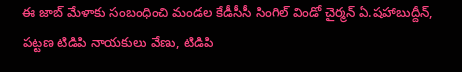ఈ జాబ్ మేళాకు సంబంధించి మండల కేడీసీసీ సింగిల్ విండో చైర్మన్ ఏ.షహాబుద్దీన్, పట్టణ టిడిపి నాయకులు వేణు, టిడిపి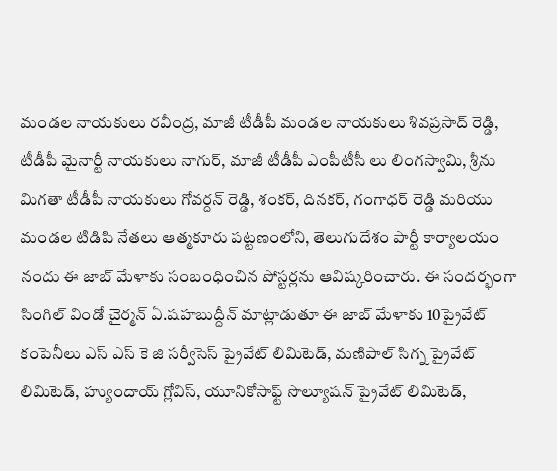మండల నాయకులు రవీంద్ర, మాజీ టీడీపీ మండల నాయకులు శివప్రసాద్ రెడ్డి, టీడీపీ మైనార్టీ నాయకులు నాగుర్, మాజీ టీడీపీ ఎంపీటీసీ లు లింగస్వామి, శ్రీను మిగతా టీడీపీ నాయకులు గోవర్దన్ రెడ్డి, శంకర్, దినకర్, గంగాధర్ రెడ్డి మరియు మండల టిడిపి నేతలు ఆత్మకూరు పట్టణంలోని, తెలుగుదేశం పార్టీ కార్యాలయం నందు ఈ జాబ్ మేళాకు సంబంధించిన పోస్టర్లను ఆవిష్కరించారు. ఈ సందర్భంగా సింగిల్ విండో చైర్మన్ ఏ.షహబుద్దీన్ మాట్లాడుతూ ఈ జాబ్ మేళాకు 10ప్రైవేట్ కంపెనీలు ఎస్ ఎస్ కె జి సర్వీసెస్ ప్రైవేట్ లిమిటెడ్, మణిపాల్ సిగ్న ప్రైవేట్ లిమిటెడ్, హ్యుందాయ్ గ్లోవిస్, యూనికోసాఫ్ట్ సొల్యూషన్ ప్రైవేట్ లిమిటెడ్,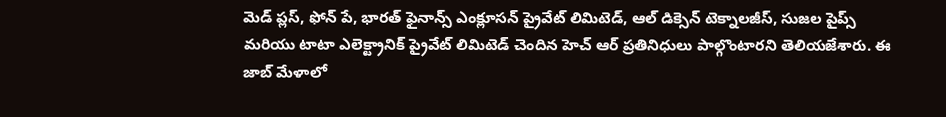మెడ్ ప్లస్, ఫోన్ పే, భారత్ ఫైనాన్స్ ఎంక్లూసన్ ప్రైవేట్ లిమిటెడ్, ఆల్ డిక్సెన్ టెక్నాలజీస్, సుజల పైప్స్ మరియు టాటా ఎలెక్ట్రానిక్ ప్రైవేట్ లిమిటెడ్ చెందిన హెచ్ ఆర్ ప్రతినిధులు పాల్గొంటారని తెలియజేశారు. ఈ జాబ్ మేళాలో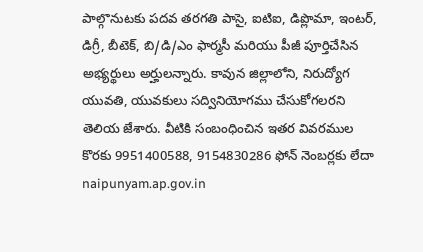పాల్గొనుటకు పదవ తరగతి పాసై, ఐటిఐ, డిప్లొమా, ఇంటర్, డిగ్రీ, బీటెక్, బి/డి/ఎం ఫార్మసీ మరియు పీజీ పూర్తిచేసిన అభ్యర్థులు అర్హులన్నారు. కావున జిల్లాలోని, నిరుద్యోగ యువతి, యువకులు సద్వినియోగము చేసుకోగలరని తెలియ జేశారు. వీటికి సంబంధించిన ఇతర వివరముల కొరకు 9951400588, 9154830286 ఫోన్ నెంబర్లకు లేదా naipunyam.ap.gov.in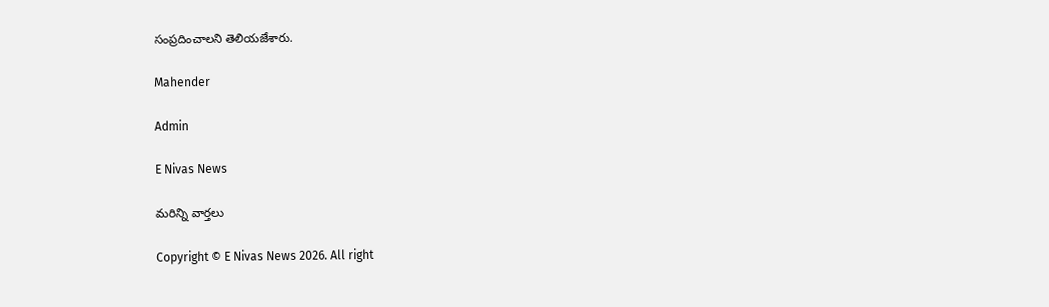సంప్రదించాలని తెలియజేశారు.

Mahender

Admin

E Nivas News

మరిన్ని వార్తలు

Copyright © E Nivas News 2026. All right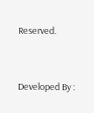Reserved.



Developed By :